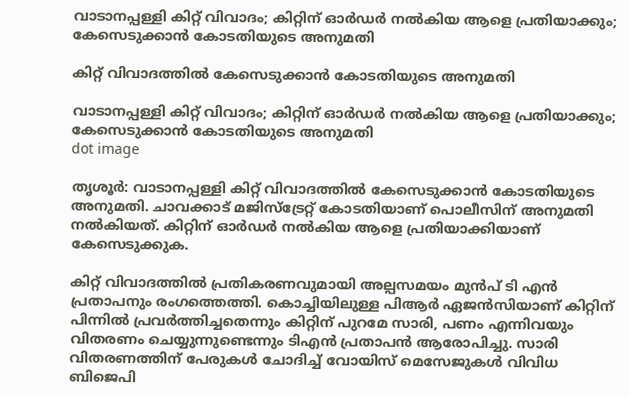വാടാനപ്പള്ളി കിറ്റ് വിവാദം; കിറ്റിന് ഓർഡർ നൽകിയ ആളെ പ്രതിയാക്കും; കേസെടുക്കാൻ കോടതിയുടെ അനുമതി

കിറ്റ് വിവാദത്തിൽ കേസെടുക്കാൻ കോടതിയുടെ അനുമതി

വാടാനപ്പള്ളി കിറ്റ് വിവാദം; കിറ്റിന് ഓർഡർ നൽകിയ ആളെ പ്രതിയാക്കും; കേസെടുക്കാൻ കോടതിയുടെ അനുമതി
dot image

തൃശൂർ: വാടാനപ്പള്ളി കിറ്റ് വിവാദത്തിൽ കേസെടുക്കാൻ കോടതിയുടെ അനുമതി. ചാവക്കാട് മജിസ്ട്രേറ്റ് കോടതിയാണ് പൊലീസിന് അനുമതി നൽകിയത്. കിറ്റിന് ഓർഡർ നൽകിയ ആളെ പ്രതിയാക്കിയാണ് കേസെടുക്കുക.

കിറ്റ് വിവാദത്തിൽ പ്രതികരണവുമായി അല്പസമയം മുൻപ് ടി എൻ പ്രതാപനും രംഗത്തെത്തി. കൊച്ചിയിലുള്ള പിആർ ഏജൻസിയാണ് കിറ്റിന് പിന്നിൽ പ്രവർത്തിച്ചതെന്നും കിറ്റിന് പുറമേ സാരി, പണം എന്നിവയും വിതരണം ചെയ്യുന്നുണ്ടെന്നും ടിഎൻ പ്രതാപൻ ആരോപിച്ചു. സാരി വിതരണത്തിന് പേരുകൾ ചോദിച്ച് വോയിസ് മെസേജുകൾ വിവിധ ബിജെപി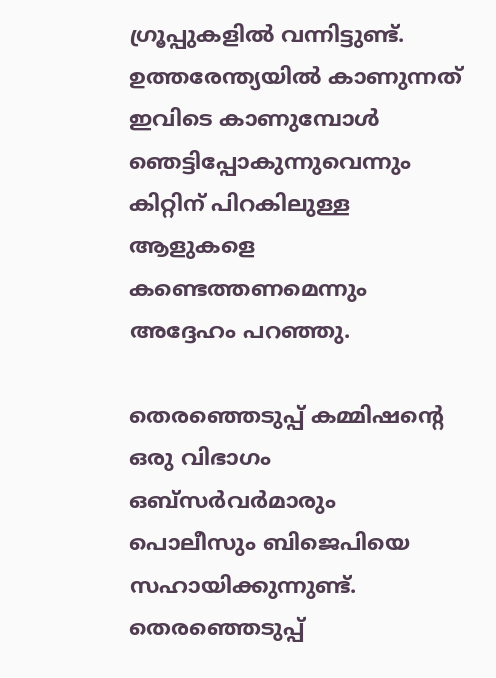ഗ്രൂപ്പുകളിൽ വന്നിട്ടുണ്ട്. ഉത്തരേന്ത്യയിൽ കാണുന്നത് ഇവിടെ കാണുമ്പോൾ ഞെട്ടിപ്പോകുന്നുവെന്നും കിറ്റിന് പിറകിലുള്ള ആളുകളെ കണ്ടെത്തണമെന്നും അദ്ദേഹം പറഞ്ഞു.

തെരഞ്ഞെടുപ്പ് കമ്മിഷന്റെ ഒരു വിഭാഗം ഒബ്‌സർവർമാരും പൊലീസും ബിജെപിയെ സഹായിക്കുന്നുണ്ട്. തെരഞ്ഞെടുപ്പ്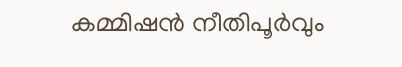കമ്മിഷൻ നീതിപൂർവും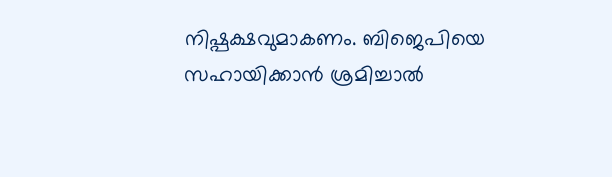നിഷ്പക്ഷവുമാകണം. ബിജെപിയെ സഹായിക്കാൻ ശ്രമിച്ചാൽ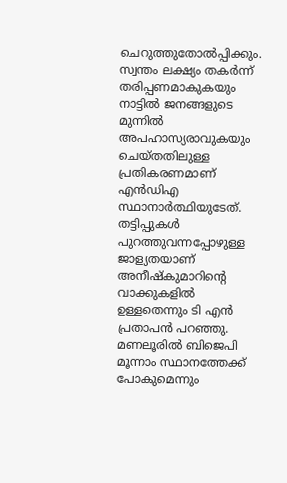ചെറുത്തുതോൽപ്പിക്കും. സ്വന്തം ലക്ഷ്യം തകർന്ന് തരിപ്പണമാകുകയും നാട്ടിൽ ജനങ്ങളുടെ മുന്നിൽ അപഹാസ്യരാവുകയും ചെയ്തതിലുള്ള പ്രതികരണമാണ് എൻഡിഎ സ്ഥാനാർത്ഥിയുടേത്. തട്ടിപ്പുകൾ പുറത്തുവന്നപ്പോഴുള്ള ജാള്യതയാണ് അനീഷ്‌കുമാറിന്റെ വാക്കുകളിൽ ഉള്ളതെന്നും ടി എൻ പ്രതാപൻ പറഞ്ഞു. മണലൂരിൽ ബിജെപി മൂന്നാം സ്ഥാനത്തേക്ക് പോകുമെന്നും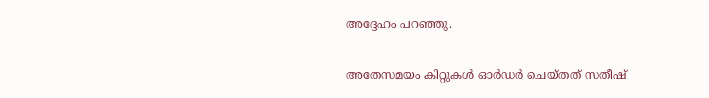അദ്ദേഹം പറഞ്ഞു.

അതേസമയം കിറ്റുകള്‍ ഓര്‍ഡര്‍ ചെയ്തത് സതീഷ്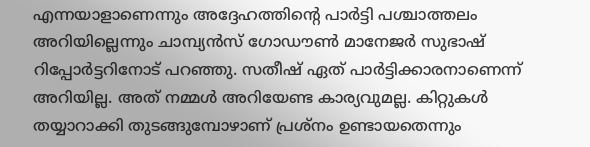എന്നയാളാണെന്നും അദ്ദേഹത്തിന്റെ പാര്‍ട്ടി പശ്ചാത്തലം അറിയില്ലെന്നും ചാമ്പ്യന്‍സ് ഗോഡൗണ്‍ മാനേജര്‍ സുഭാഷ് റിപ്പോര്‍ട്ടറിനോട് പറഞ്ഞു. സതീഷ് ഏത് പാര്‍ട്ടിക്കാരനാണെന്ന് അറിയില്ല. അത് നമ്മള്‍ അറിയേണ്ട കാര്യവുമല്ല. കിറ്റുകള്‍ തയ്യാറാക്കി തുടങ്ങുമ്പോഴാണ് പ്രശ്‌നം ഉണ്ടായതെന്നും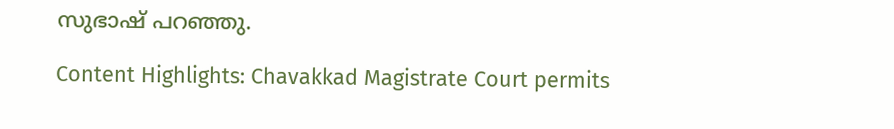സുഭാഷ് പറഞ്ഞു.

Content Highlights: Chavakkad Magistrate Court permits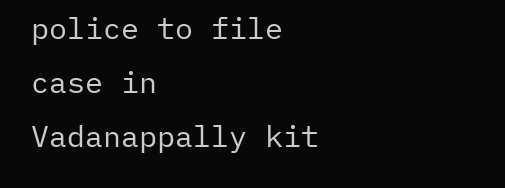police to file case in Vadanappally kit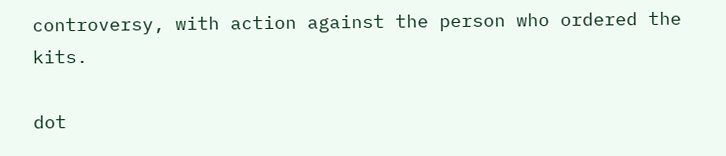controversy, with action against the person who ordered the kits.

dot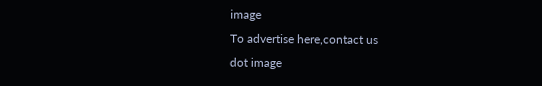image
To advertise here,contact us
dot image